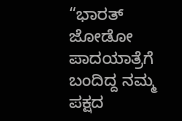“ಭಾರತ್ ಜೋಡೋ ಪಾದಯಾತ್ರೆಗೆ ಬಂದಿದ್ದ ನಮ್ಮ ಪಕ್ಷದ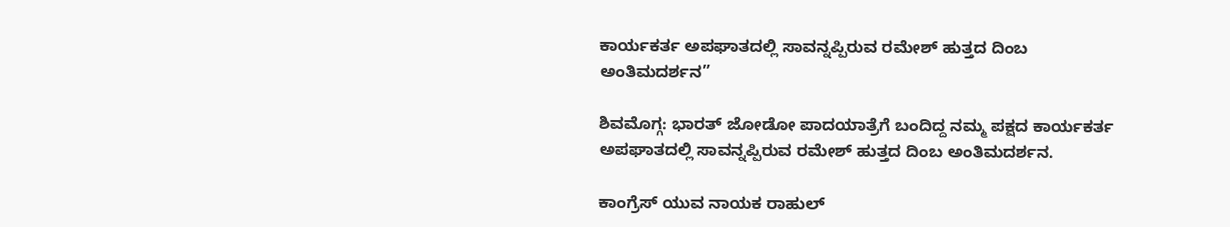ಕಾರ್ಯಕರ್ತ ಅಪಘಾತದಲ್ಲಿ ಸಾವನ್ನಪ್ಪಿರುವ ರಮೇಶ್ ಹುತ್ತದ ದಿಂಬ ಅಂತಿಮದರ್ಶನ”

ಶಿವಮೊಗ್ಗ: ಭಾರತ್ ಜೋಡೋ ಪಾದಯಾತ್ರೆಗೆ ಬಂದಿದ್ದ ನಮ್ಮ ಪಕ್ಷದ ಕಾರ್ಯಕರ್ತ ಅಪಘಾತದಲ್ಲಿ ಸಾವನ್ನಪ್ಪಿರುವ ರಮೇಶ್ ಹುತ್ತದ ದಿಂಬ ಅಂತಿಮದರ್ಶನ.

ಕಾಂಗ್ರೆಸ್ ಯುವ ನಾಯಕ ರಾಹುಲ್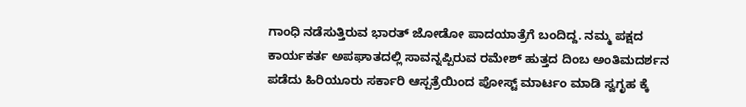ಗಾಂಧಿ ನಡೆಸುತ್ತಿರುವ ಭಾರತ್ ಜೋಡೋ ಪಾದಯಾತ್ರೆಗೆ ಬಂದಿದ್ದ. ನಮ್ಮ ಪಕ್ಷದ ಕಾರ್ಯಕರ್ತ ಅಪಘಾತದಲ್ಲಿ ಸಾವನ್ನಪ್ಪಿರುವ ರಮೇಶ್ ಹುತ್ತದ ದಿಂಬ ಅಂತಿಮದರ್ಶನ ಪಡೆದು ಹಿರಿಯೂರು ಸರ್ಕಾರಿ ಆಸ್ಪತ್ರೆಯಿಂದ ಪೋಸ್ಟ್ ಮಾರ್ಟಂ ಮಾಡಿ ಸ್ವಗೃಹ ಕ್ಕೆ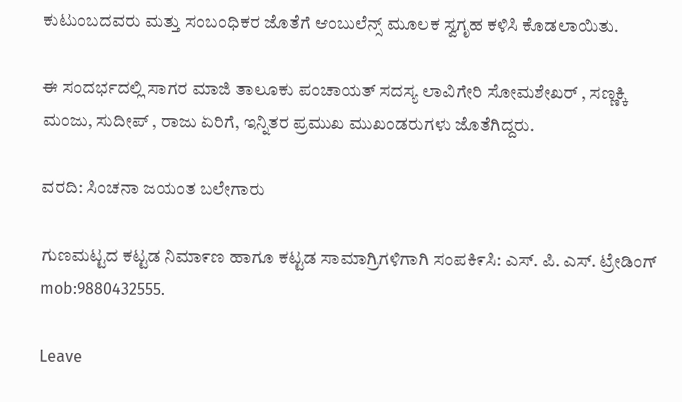ಕುಟುಂಬದವರು ಮತ್ತು ಸಂಬಂಧಿಕರ ಜೊತೆಗೆ ಆಂಬುಲೆನ್ಸ್ ಮೂಲಕ ಸ್ವಗೃಹ ಕಳಿಸಿ ಕೊಡಲಾಯಿತು.

ಈ ಸಂದರ್ಭದಲ್ಲಿ ಸಾಗರ ಮಾಜಿ ತಾಲೂಕು ಪಂಚಾಯತ್ ಸದಸ್ಯ ಲಾವಿಗೇರಿ ಸೋಮಶೇಖರ್ , ಸಣ್ಣಕ್ಕಿ ಮಂಜು, ಸುದೀಪ್ , ರಾಜು ಏರಿಗೆ, ಇನ್ನಿತರ ಪ್ರಮುಖ ಮುಖಂಡರುಗಳು ಜೊತೆಗಿದ್ದರು.

ವರದಿ: ಸಿಂಚನಾ ಜಯಂತ ಬಲೇಗಾರು

ಗುಣಮಟ್ಟದ ಕಟ್ಟಡ ನಿಮಾ೯ಣ ಹಾಗೂ ಕಟ್ಟಡ ಸಾಮಾಗ್ರಿಗಳಿಗಾಗಿ ಸಂಪಕಿ೯ಸಿ: ಎಸ್‌. ಪಿ. ಎಸ್‌. ಟ್ರೇಡಿಂಗ್‌ mob:9880432555.

Leave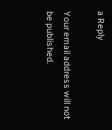a Reply

Your email address will not be published.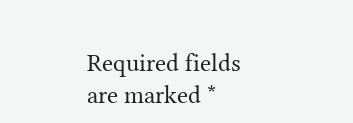Required fields are marked *